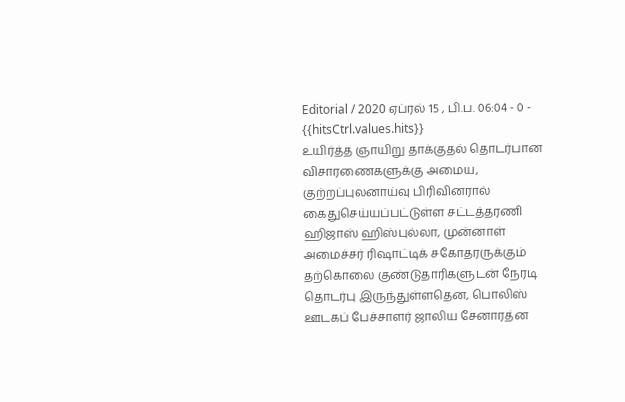Editorial / 2020 ஏப்ரல் 15 , பி.ப. 06:04 - 0 - {{hitsCtrl.values.hits}}
உயிர்த்த ஞாயிறு தாக்குதல் தொடர்பான விசாரணைகளுக்கு அமைய, குற்றப்புலனாய்வு பிரிவினரால் கைதுசெய்யப்பட்டுள்ள சட்டத்தரணி ஹிஜாஸ் ஹிஸ்புல்லா, முன்னாள் அமைச்சர் ரிஷாட்டிக் சகோதரருக்கும் தற்கொலை குண்டுதாரிகளுடன் நேரடி தொடர்பு இருந்துள்ளதென, பொலிஸ் ஊடகப் பேச்சாளர் ஜாலிய சேனாரத்ன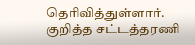தெரிவித்துள்ளார்.
குறித்த சட்டத்தரணி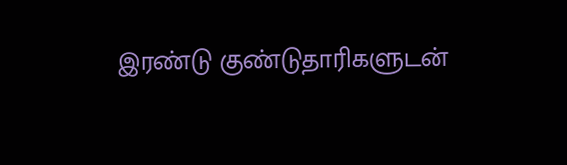இரண்டு குண்டுதாரிகளுடன்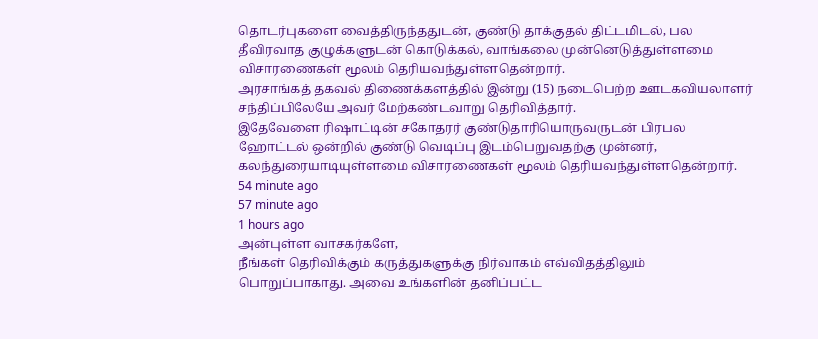தொடர்புகளை வைத்திருந்ததுடன், குண்டு தாக்குதல் திட்டமிடல், பல தீவிரவாத குழுக்களுடன் கொடுக்கல், வாங்கலை முன்னெடுத்துள்ளமை விசாரணைகள் மூலம் தெரியவந்துள்ளதென்றார்.
அரசாங்கத் தகவல் திணைக்களத்தில் இன்று (15) நடைபெற்ற ஊடகவியலாளர் சந்திப்பிலேயே அவர் மேற்கண்டவாறு தெரிவித்தார்.
இதேவேளை ரிஷாட்டின் சகோதரர் குண்டுதாரியொருவருடன் பிரபல ஹோட்டல் ஒன்றில் குண்டு வெடிப்பு இடம்பெறுவதற்கு முன்னர், கலந்துரையாடியுள்ளமை விசாரணைகள் மூலம் தெரியவந்துள்ளதென்றார்.
54 minute ago
57 minute ago
1 hours ago
அன்புள்ள வாசகர்களே,
நீங்கள் தெரிவிக்கும் கருத்துகளுக்கு நிர்வாகம் எவ்விதத்திலும் பொறுப்பாகாது. அவை உங்களின் தனிப்பட்ட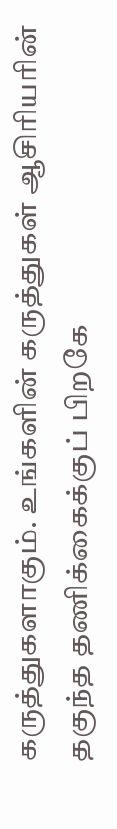கருத்துகளாகும். உங்களின் கருத்துகள் ஆசிரியரின் தகுந்த தணிக்கைக்குப் பிறகே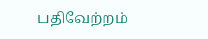பதிவேற்றம்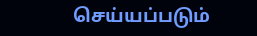செய்யப்படும்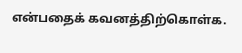என்பதைக் கவனத்திற்கொள்க.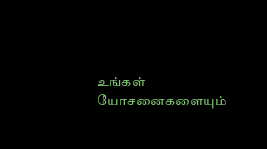உங்கள் யோசனைகளையும்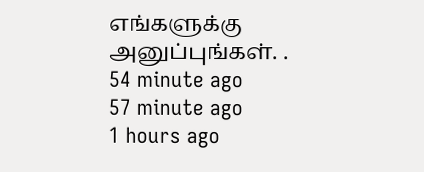எங்களுக்கு அனுப்புங்கள். .
54 minute ago
57 minute ago
1 hours ago